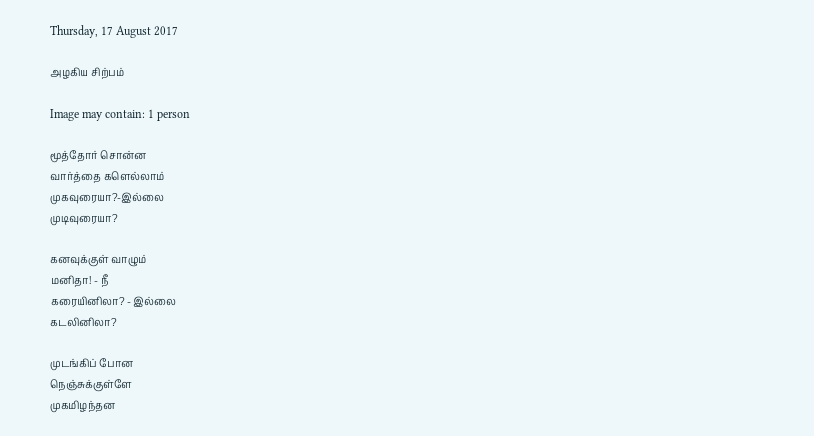Thursday, 17 August 2017

அழகிய சிற்பம்

Image may contain: 1 person

மூத்தோர் சொன்ன
வார்த்தை களெல்லாம்
முகவுரையா?-இல்லை
முடிவுரையா?

கனவுக்குள் வாழும்
மனிதா! - நீ
கரையினிலா? - இல்லை
கடலினிலா?

முடங்கிப் போன
நெஞ்சுக்குள்ளே
முகமிழந்தன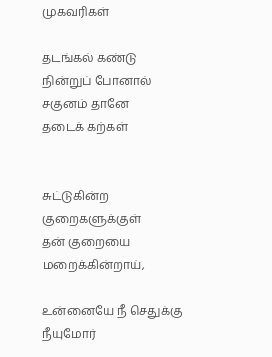முகவரிகள்

தடங்கல் கண்டு
நின்றுப் போனால்
சகுனம் தானே
தடைக் கற்கள்


சுட்டுகின்ற
குறைகளுக்குள்
தன் குறையை மறைக்கின்றாய்,

உன்னையே நீ செதுக்கு
நீயுமோர்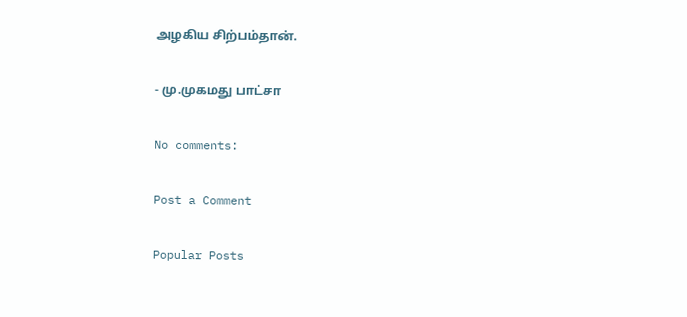அழகிய சிற்பம்தான்.

- மு.முகமது பாட்சா

No comments:

Post a Comment

Popular Posts